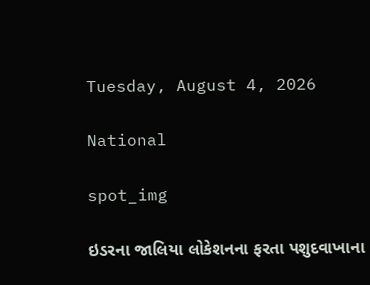Tuesday, August 4, 2026

National

spot_img

ઇડરના જાલિયા લોકેશનના ફરતા પશુદવાખાના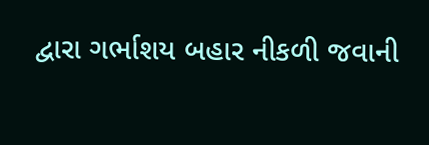દ્વારા ગર્ભાશય બહાર નીકળી જવાની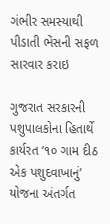ગંભીર સમસ્યાથી પીડાતી ભેંસની સફળ સારવાર કરાઇ

ગુજરાત સરકારની પશુપાલકોના હિતાર્થે કાર્યરત ‘૧૦ ગામ દીઠ એક પશુદવાખાનું’ યોજના અંતર્ગત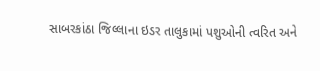સાબરકાંઠા જિલ્લાના ઇડર તાલુકામાં પશુઓની ત્વરિત અને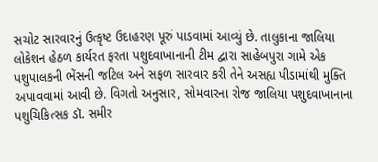સચોટ સારવારનું ઉત્કૃષ્ટ ઉદાહરણ પૂરું પાડવામાં આવ્યું છે. તાલુકાના જાલિયા લોકેશન હેઠળ કાર્યરત ફરતા પશુદવાખાનાની ટીમ દ્વારા સાહેબપુરા ગામે એક પશુપાલકની ભેંસની જટિલ અને સફળ સારવાર કરી તેને અસહ્ય પીડામાંથી મુક્તિ અપાવવામાં આવી છે. વિગતો અનુસાર, સોમવારના રોજ જાલિયા પશુદવાખાનાના પશુચિકિત્સક ડૉ. સમીર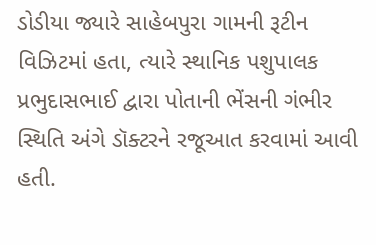ડોડીયા જ્યારે સાહેબપુરા ગામની રૂટીન વિઝિટમાં હતા, ત્યારે સ્થાનિક પશુપાલક પ્રભુદાસભાઈ દ્વારા પોતાની ભેંસની ગંભીર સ્થિતિ અંગે ડૉક્ટરને રજૂઆત કરવામાં આવી હતી.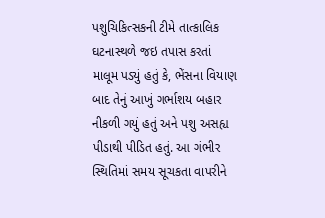પશુચિકિત્સકની ટીમે તાત્કાલિક ઘટનાસ્થળે જઇ તપાસ કરતાં માલૂમ પડ્યું હતું કે, ભેંસના વિયાણ બાદ તેનું આખું ગર્ભાશય બહાર નીકળી ગયું હતું અને પશુ અસહ્ય પીડાથી પીડિત હતું. આ ગંભીર સ્થિતિમાં સમય સૂચકતા વાપરીને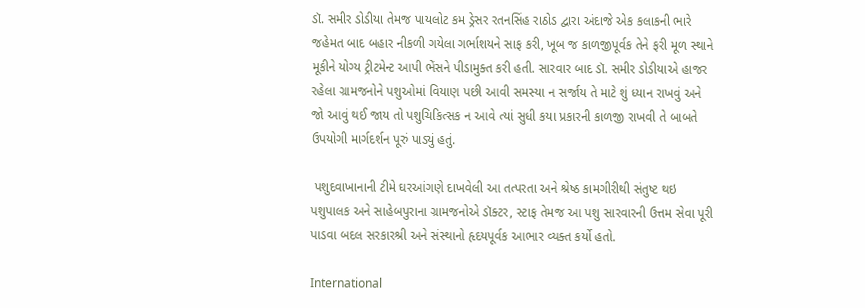ડૉ. સમીર ડોડીયા તેમજ પાયલોટ કમ ડ્રેસર રતનસિંહ રાઠોડ દ્વારા અંદાજે એક કલાકની ભારે જહેમત બાદ બહાર નીકળી ગયેલા ગર્ભાશયને સાફ કરી, ખૂબ જ કાળજીપૂર્વક તેને ફરી મૂળ સ્થાને મૂકીને યોગ્ય ટ્રીટમેન્ટ આપી ભેંસને પીડામુક્ત કરી હતી. સારવાર બાદ ડૉ. સમીર ડોડીયાએ હાજર રહેલા ગ્રામજનોને પશુઓમાં વિયાણ પછી આવી સમસ્યા ન સર્જાય તે માટે શું ધ્યાન રાખવું અને જો આવું થઈ જાય તો પશુચિકિત્સક ન આવે ત્યાં સુધી કયા પ્રકારની કાળજી રાખવી તે બાબતે ઉપયોગી માર્ગદર્શન પૂરું પાડ્યું હતું.

 પશુદવાખાનાની ટીમે ઘરઆંગણે દાખવેલી આ તત્પરતા અને શ્રેષ્ઠ કામગીરીથી સંતુષ્ટ થઇ પશુપાલક અને સાહેબપુરાના ગ્રામજનોએ ડૉક્ટર, સ્ટાફ તેમજ આ પશુ સારવારની ઉત્તમ સેવા પૂરી પાડવા બદલ સરકારશ્રી અને સંસ્થાનો હૃદયપૂર્વક આભાર વ્યક્ત કર્યો હતો.

International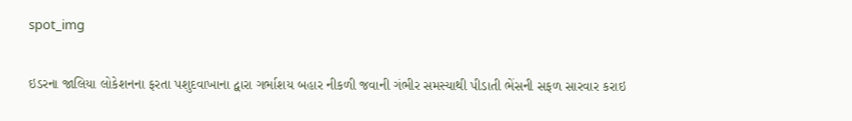spot_img

ઇડરના જાલિયા લોકેશનના ફરતા પશુદવાખાના દ્વારા ગર્ભાશય બહાર નીકળી જવાની ગંભીર સમસ્યાથી પીડાતી ભેંસની સફળ સારવાર કરાઇ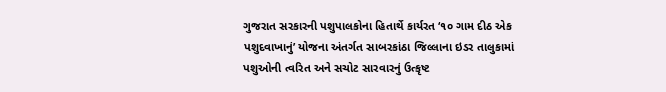ગુજરાત સરકારની પશુપાલકોના હિતાર્થે કાર્યરત ‘૧૦ ગામ દીઠ એક પશુદવાખાનું’ યોજના અંતર્ગત સાબરકાંઠા જિલ્લાના ઇડર તાલુકામાં પશુઓની ત્વરિત અને સચોટ સારવારનું ઉત્કૃષ્ટ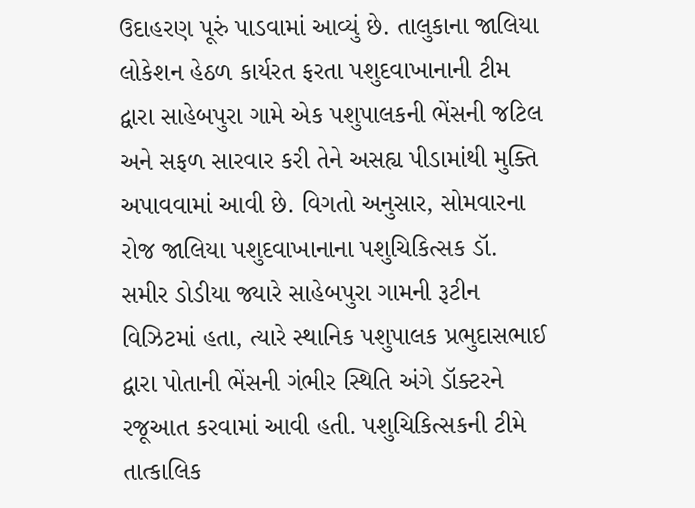ઉદાહરણ પૂરું પાડવામાં આવ્યું છે. તાલુકાના જાલિયા લોકેશન હેઠળ કાર્યરત ફરતા પશુદવાખાનાની ટીમ દ્વારા સાહેબપુરા ગામે એક પશુપાલકની ભેંસની જટિલ અને સફળ સારવાર કરી તેને અસહ્ય પીડામાંથી મુક્તિ અપાવવામાં આવી છે. વિગતો અનુસાર, સોમવારના રોજ જાલિયા પશુદવાખાનાના પશુચિકિત્સક ડૉ. સમીર ડોડીયા જ્યારે સાહેબપુરા ગામની રૂટીન વિઝિટમાં હતા, ત્યારે સ્થાનિક પશુપાલક પ્રભુદાસભાઈ દ્વારા પોતાની ભેંસની ગંભીર સ્થિતિ અંગે ડૉક્ટરને રજૂઆત કરવામાં આવી હતી. પશુચિકિત્સકની ટીમે તાત્કાલિક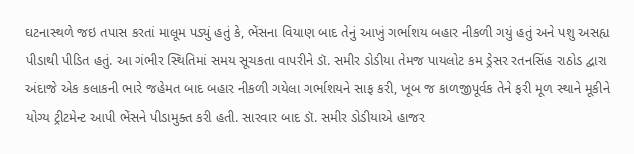ઘટનાસ્થળે જઇ તપાસ કરતાં માલૂમ પડ્યું હતું કે, ભેંસના વિયાણ બાદ તેનું આખું ગર્ભાશય બહાર નીકળી ગયું હતું અને પશુ અસહ્ય પીડાથી પીડિત હતું. આ ગંભીર સ્થિતિમાં સમય સૂચકતા વાપરીને ડૉ. સમીર ડોડીયા તેમજ પાયલોટ કમ ડ્રેસર રતનસિંહ રાઠોડ દ્વારા અંદાજે એક કલાકની ભારે જહેમત બાદ બહાર નીકળી ગયેલા ગર્ભાશયને સાફ કરી, ખૂબ જ કાળજીપૂર્વક તેને ફરી મૂળ સ્થાને મૂકીને યોગ્ય ટ્રીટમેન્ટ આપી ભેંસને પીડામુક્ત કરી હતી. સારવાર બાદ ડૉ. સમીર ડોડીયાએ હાજર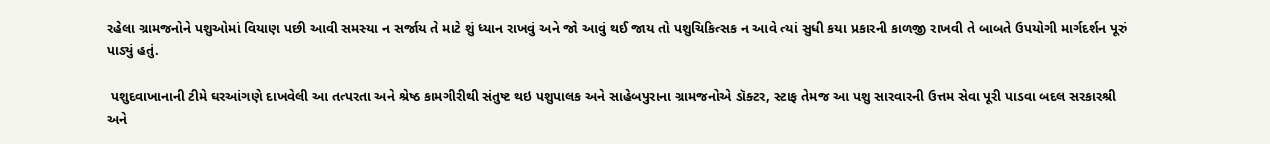રહેલા ગ્રામજનોને પશુઓમાં વિયાણ પછી આવી સમસ્યા ન સર્જાય તે માટે શું ધ્યાન રાખવું અને જો આવું થઈ જાય તો પશુચિકિત્સક ન આવે ત્યાં સુધી કયા પ્રકારની કાળજી રાખવી તે બાબતે ઉપયોગી માર્ગદર્શન પૂરું પાડ્યું હતું.

 પશુદવાખાનાની ટીમે ઘરઆંગણે દાખવેલી આ તત્પરતા અને શ્રેષ્ઠ કામગીરીથી સંતુષ્ટ થઇ પશુપાલક અને સાહેબપુરાના ગ્રામજનોએ ડૉક્ટર, સ્ટાફ તેમજ આ પશુ સારવારની ઉત્તમ સેવા પૂરી પાડવા બદલ સરકારશ્રી અને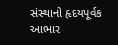સંસ્થાનો હૃદયપૂર્વક આભાર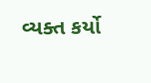વ્યક્ત કર્યો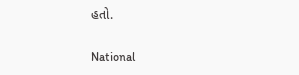હતો.

National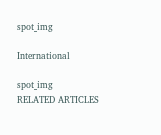spot_img

International

spot_img
RELATED ARTICLES